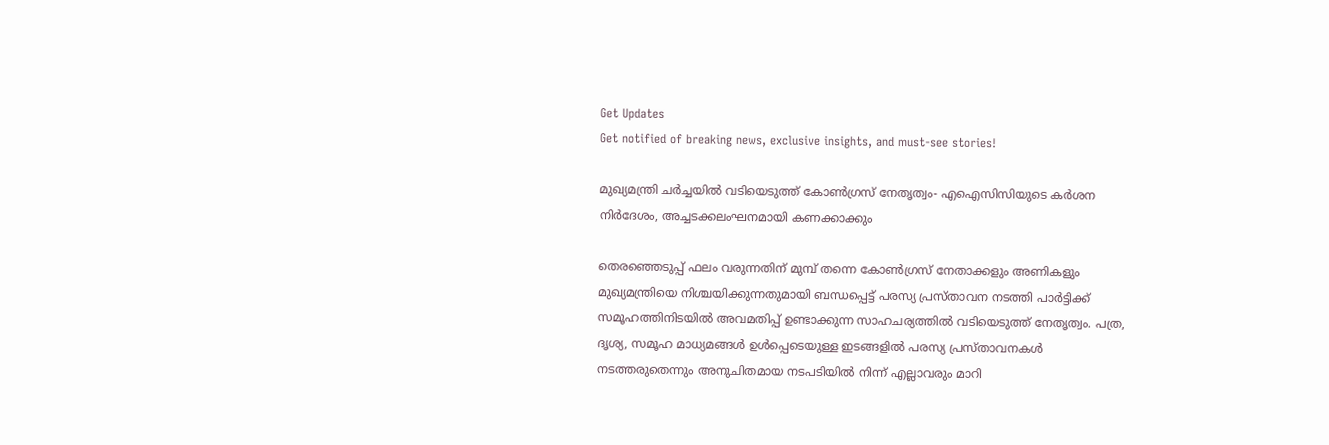Get Updates
Get notified of breaking news, exclusive insights, and must-see stories!

മുഖ്യമന്ത്രി ചർച്ചയിൽ വടിയെടുത്ത് കോൺഗ്രസ് നേതൃത്വം- എഐസിസിയുടെ കർശന നിർദേശം, അച്ചടക്കലംഘനമായി കണക്കാക്കും

തെരഞ്ഞെടുപ്പ് ഫലം വരുന്നതിന് മുമ്പ് തന്നെ കോൺഗ്രസ് നേതാക്കളും അണികളും മുഖ്യമന്ത്രിയെ നിശ്ചയിക്കുന്നതുമായി ബന്ധപ്പെട്ട് പരസ്യ പ്രസ്താവന നടത്തി പാർട്ടിക്ക് സമൂഹത്തിനിടയിൽ അവമതിപ്പ് ഉണ്ടാക്കുന്ന സാഹചര്യത്തിൽ വടിയെടുത്ത് നേതൃത്വം. പത്ര, ദൃശ്യ, സമൂഹ മാധ്യമങ്ങൾ ഉൾപ്പെടെയുള്ള ഇടങ്ങളിൽ പരസ്യ പ്രസ്താവനകൾ നടത്തരുതെന്നും അനുചിതമായ നടപടിയിൽ നിന്ന് എല്ലാവരും മാറി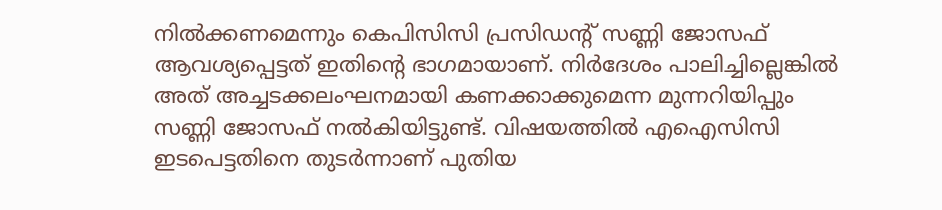നിൽക്കണമെന്നും കെപിസിസി പ്രസിഡന്റ് സണ്ണി ജോസഫ് ആവശ്യപ്പെട്ടത് ഇതിന്റെ ഭാഗമായാണ്. നിർദേശം പാലിച്ചില്ലെങ്കിൽ അത് അച്ചടക്കലംഘനമായി കണക്കാക്കുമെന്ന മുന്നറിയിപ്പും സണ്ണി ജോസഫ് നൽകിയിട്ടുണ്ട്. വിഷയത്തിൽ എഐസിസി ഇടപെട്ടതിനെ തുടർന്നാണ് പുതിയ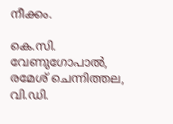നീക്കം.

കെ.സി. വേണുഗോപാൽ, രമേശ് ചെന്നിത്തല, വി.ഡി.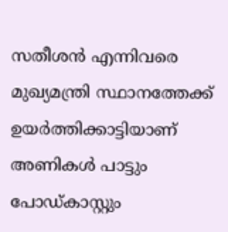സതീശൻ എന്നിവരെ മുഖ്യമന്ത്രി സ്ഥാനത്തേക്ക് ഉയർത്തിക്കാട്ടിയാണ് അണികൾ പാട്ടും പോഡ്കാസ്റ്റും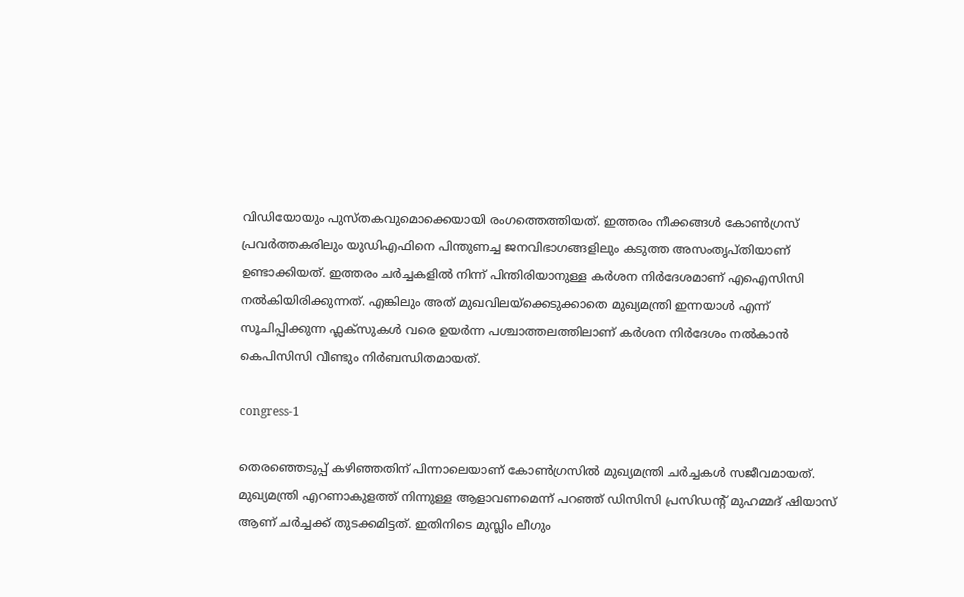വിഡിയോയും പുസ്തകവുമൊക്കെയായി രംഗത്തെത്തിയത്. ഇത്തരം നീക്കങ്ങൾ കോൺഗ്രസ് പ്രവർത്തകരിലും യുഡിഎഫിനെ പിന്തുണച്ച ജനവിഭാഗങ്ങളിലും കടുത്ത അസംതൃപ്തിയാണ് ഉണ്ടാക്കിയത്. ഇത്തരം ചർച്ചകളിൽ നിന്ന് പിന്തിരിയാനുള്ള കർശന നിർദേശമാണ് എഐസിസി നൽകിയിരിക്കുന്നത്. എങ്കിലും അത് മുഖവിലയ്‌ക്കെടുക്കാതെ മുഖ്യമന്ത്രി ഇന്നയാൾ എന്ന് സൂചിപ്പിക്കുന്ന ഫ്ലക്സുകൾ വരെ ഉയർന്ന പശ്ചാത്തലത്തിലാണ് കർശന നിർദേശം നൽകാൻ കെപിസിസി വീണ്ടും നിർബന്ധിതമായത്.

congress-1

തെരഞ്ഞെടുപ്പ് കഴിഞ്ഞതിന് പിന്നാലെയാണ് കോൺഗ്രസിൽ മുഖ്യമന്ത്രി ചർച്ചകൾ സജീവമായത്. മുഖ്യമന്ത്രി എറണാകുളത്ത് നിന്നുള്ള ആളാവണമെന്ന് പറഞ്ഞ് ഡിസിസി പ്രസിഡന്റ് മുഹമ്മദ് ഷിയാസ് ആണ് ചർച്ചക്ക് തുടക്കമിട്ടത്. ഇതിനിടെ മുസ്ലിം ലീഗും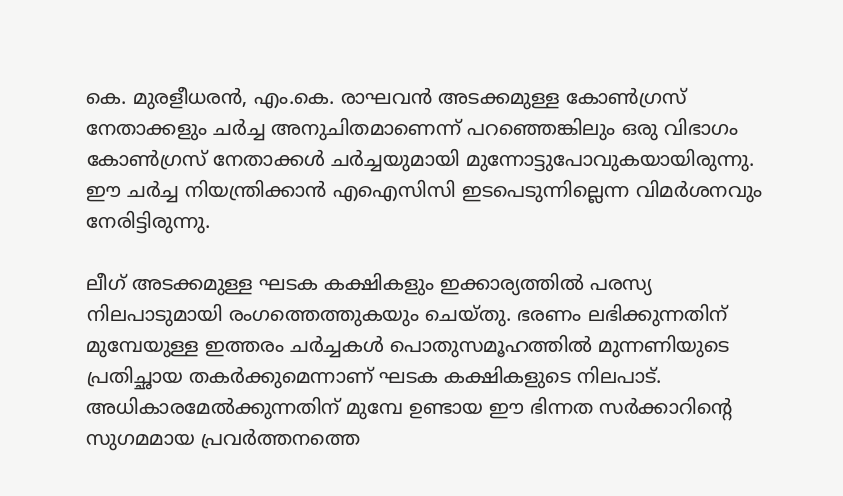കെ. മുരളീധരൻ, എം.കെ. രാഘവൻ അടക്കമുള്ള കോൺഗ്രസ് നേതാക്കളും ചർച്ച അനുചിതമാണെന്ന് പറഞ്ഞെങ്കിലും ഒരു വിഭാഗം കോൺഗ്രസ് നേതാക്കൾ ചര്‍ച്ചയുമായി മുന്നോട്ടുപോവുകയായിരുന്നു. ഈ ചർച്ച നിയന്ത്രിക്കാൻ എഐസിസി ഇടപെടുന്നില്ലെന്ന വിമർശനവും നേരിട്ടിരുന്നു.

ലീഗ് അടക്കമുള്ള ഘടക കക്ഷികളും ഇക്കാര്യത്തിൽ പരസ്യ നിലപാടുമായി രംഗത്തെത്തുകയും ചെയ്തു. ഭരണം ലഭിക്കുന്നതിന് മുമ്പേയുള്ള ഇത്തരം ചർച്ചകൾ പൊതുസമൂഹത്തിൽ മുന്നണിയുടെ പ്രതിച്ഛായ തകർക്കുമെന്നാണ് ഘടക കക്ഷികളുടെ നിലപാട്. അധികാരമേൽക്കുന്നതിന് മുമ്പേ ഉണ്ടായ ഈ ഭിന്നത സർക്കാറിന്റെ സുഗമമായ പ്രവർത്തനത്തെ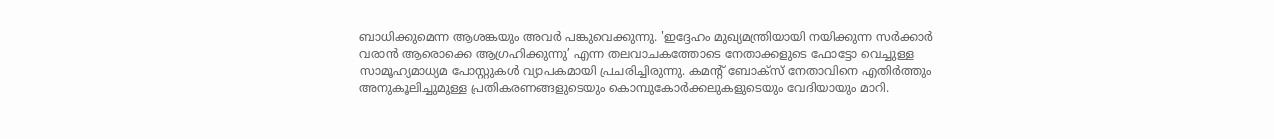ബാധിക്കുമെന്ന ആശങ്കയും അവർ പങ്കുവെക്കുന്നു. 'ഇദ്ദേഹം മുഖ്യമന്ത്രിയായി നയിക്കുന്ന സർക്കാർ വരാൻ ആരൊക്കെ ആഗ്രഹിക്കുന്നു’ എന്ന തലവാചകത്തോടെ നേതാക്കളുടെ ഫോട്ടോ വെച്ചുള്ള സാമൂഹ്യമാധ്യമ പോസ്റ്റുകൾ വ്യാപകമായി പ്രചരിച്ചിരുന്നു. കമന്‍റ് ബോക്സ് നേതാവിനെ എതിർത്തും അനുകൂലിച്ചുമുള്ള പ്രതികരണങ്ങളുടെയും കൊമ്പുകോർക്കലുകളുടെയും വേദിയായും മാറി.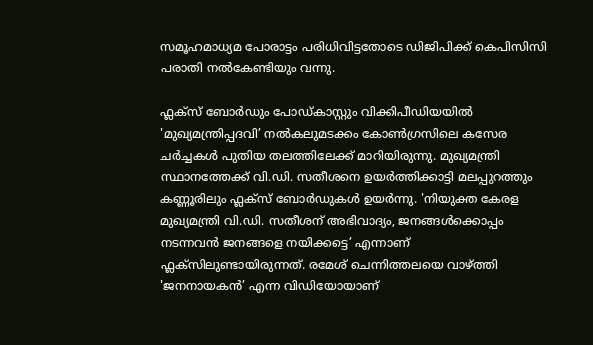സമൂഹമാധ്യമ പോരാട്ടം പരിധിവിട്ടതോടെ ഡിജിപിക്ക് കെപിസിസി പരാതി നൽകേണ്ടിയും വന്നു.

ഫ്ലക്സ് ബോർഡും പോഡ്കാസ്റ്റും വിക്കിപീഡിയയിൽ 'മുഖ്യമന്ത്രിപ്പദവി’ നൽകലുമടക്കം കോൺഗ്രസിലെ കസേര ചർച്ചകൾ പുതിയ തലത്തിലേക്ക് മാറിയിരുന്നു. മുഖ്യമന്ത്രി സ്ഥാനത്തേക്ക് വി.ഡി. സതീശനെ ഉയർത്തിക്കാട്ടി മലപ്പുറത്തും കണ്ണൂരിലും ഫ്ലക്സ് ബോർഡുകൾ ഉയർന്നു. 'നിയുക്ത കേരള മുഖ്യമന്ത്രി വി.ഡി. സതീശന് അഭിവാദ്യം, ജനങ്ങൾക്കൊപ്പം നടന്നവൻ ജനങ്ങളെ നയിക്കട്ടെ’ എന്നാണ് ഫ്ലക്സിലുണ്ടായിരുന്നത്. രമേശ് ചെന്നിത്തലയെ വാഴ്ത്തി 'ജനനായകൻ’ എന്ന വിഡിയോയാണ്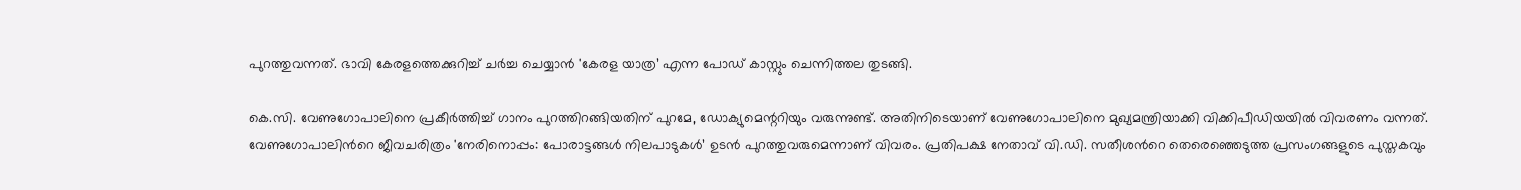പുറത്തുവന്നത്. ഭാവി കേരളത്തെക്കുറിച്ച് ചര്‍ച്ച ചെയ്യാൻ 'കേരള യാത്ര’ എന്ന പോഡ് കാസ്റ്റും ചെന്നിത്തല തുടങ്ങി.

കെ.സി. വേണുഗോപാലിനെ പ്രകീർത്തിച്ച് ഗാനം പുറത്തിറങ്ങിയതിന് പുറമേ, ഡോക്യുമെന്ററിയും വരുന്നുണ്ട്. അതിനിടെയാണ് വേണുഗോപാലിനെ മുഖ്യമന്ത്രിയാക്കി വിക്കിപീഡിയയിൽ വിവരണം വന്നത്. വേണുഗോപാലിന്‍റെ ജീവചരിത്രം 'നേരിനൊപ്പം: പോരാട്ടങ്ങൾ നിലപാടുകൾ’ ഉടന്‍ പുറത്തുവരുമെന്നാണ് വിവരം. പ്രതിപക്ഷ നേതാവ് വി.ഡി. സതീശന്‍റെ തെരെഞ്ഞെടുത്ത പ്രസംഗങ്ങളുടെ പുസ്തകവും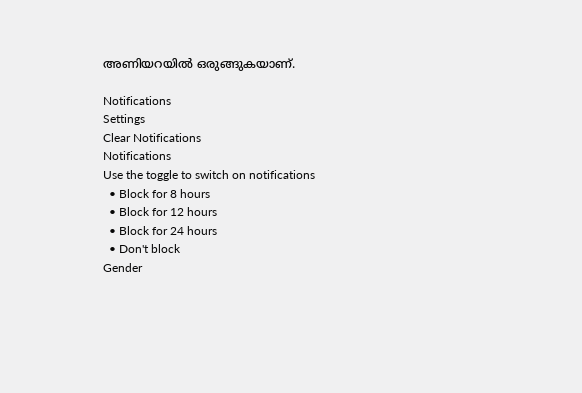അണിയറയിൽ ഒരുങ്ങുകയാണ്.

Notifications
Settings
Clear Notifications
Notifications
Use the toggle to switch on notifications
  • Block for 8 hours
  • Block for 12 hours
  • Block for 24 hours
  • Don't block
Gender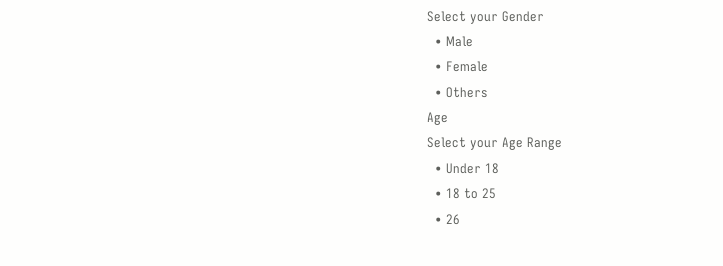Select your Gender
  • Male
  • Female
  • Others
Age
Select your Age Range
  • Under 18
  • 18 to 25
  • 26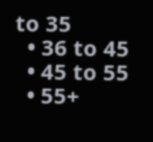to 35
  • 36 to 45
  • 45 to 55
  • 55+